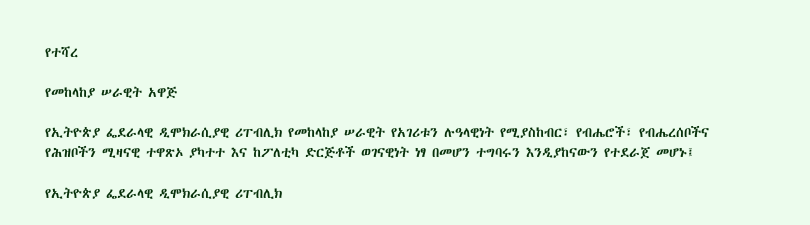የተሻረ

የመከላከያ ሠራዊት አዋጅ

የኢትዮጵያ ፌደራላዊ ዲሞክራሲያዊ ሪፐብሊክ የመከላከያ ሠራዊት የአገሪቱን ሉዓላዊነት የሚያስከብር፣ የብሔሮች፣ የብሔረሰቦችና የሕዝቦችን ሚዛናዊ ተዋጽኦ ያካተተ እና ከፖለቲካ ድርጅቶች ወገናዊነት ነፃ በመሆን ተግባሩን እንዲያከናውን የተደራጀ መሆኑ፤

የኢትዮጵያ ፌደራላዊ ዲሞክራሲያዊ ሪፐብሊክ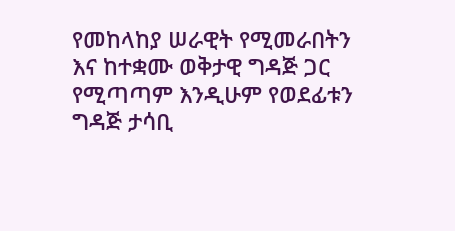የመከላከያ ሠራዊት የሚመራበትን እና ከተቋሙ ወቅታዊ ግዳጅ ጋር የሚጣጣም እንዲሁም የወደፊቱን ግዳጅ ታሳቢ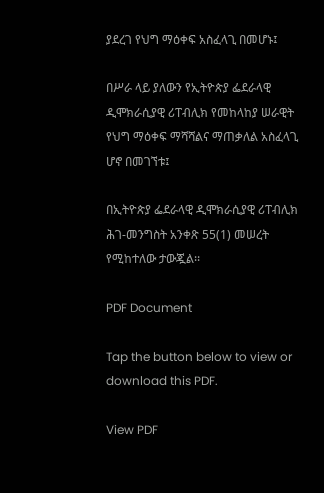ያደረገ የህግ ማዕቀፍ አስፈላጊ በመሆኑ፤

በሥራ ላይ ያለውን የኢትዮጵያ ፌደራላዊ ዲሞክራሲያዊ ሪፐብሊክ የመከላከያ ሠራዊት የህግ ማዕቀፍ ማሻሻልና ማጠቃለል አስፈላጊ ሆኖ በመገኘቱ፤

በኢትዮጵያ ፌደራላዊ ዲሞክራሲያዊ ሪፐብሊክ ሕገ-መንግስት አንቀጽ 55(1) መሠረት የሚከተለው ታውጇል፡፡

PDF Document

Tap the button below to view or download this PDF.

View PDF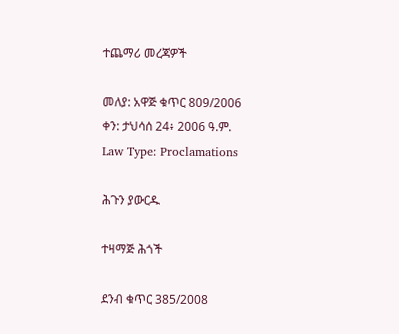ተጨማሪ መረጃዎች

መለያ: አዋጅ ቁጥር 809/2006
ቀን: ታህሳሰ 24፥ 2006 ዓ.ም.
Law Type: Proclamations

ሕጉን ያውርዱ

ተዛማጅ ሕጎች

ደንብ ቁጥር 385/2008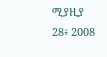ሚያዚያ 28፥ 2008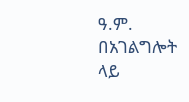ዓ.ም.
በአገልግሎት ላይ